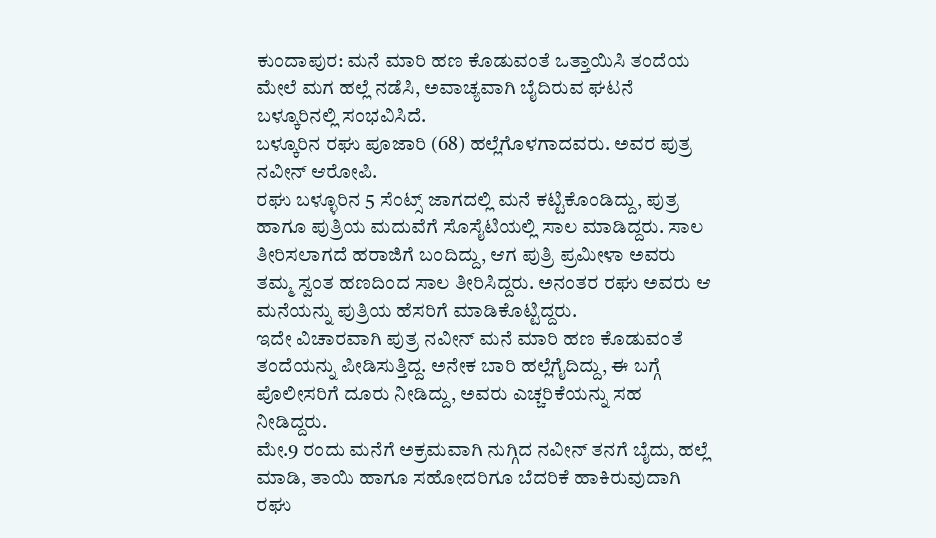ಕುಂದಾಪುರ: ಮನೆ ಮಾರಿ ಹಣ ಕೊಡುವಂತೆ ಒತ್ತಾಯಿಸಿ ತಂದೆಯ ಮೇಲೆ ಮಗ ಹಲ್ಲೆ ನಡೆಸಿ, ಅವಾಚ್ಯವಾಗಿ ಬೈದಿರುವ ಘಟನೆ ಬಳ್ಕೂರಿನಲ್ಲಿ ಸಂಭವಿಸಿದೆ.
ಬಳ್ಕೂರಿನ ರಘು ಪೂಜಾರಿ (68) ಹಲ್ಲೆಗೊಳಗಾದವರು. ಅವರ ಪುತ್ರ ನವೀನ್ ಆರೋಪಿ.
ರಘು ಬಳ್ಳೂರಿನ 5 ಸೆಂಟ್ಸ್ ಜಾಗದಲ್ಲಿ ಮನೆ ಕಟ್ಟಿಕೊಂಡಿದ್ದು, ಪುತ್ರ ಹಾಗೂ ಪುತ್ರಿಯ ಮದುವೆಗೆ ಸೊಸೈಟಿಯಲ್ಲಿ ಸಾಲ ಮಾಡಿದ್ದರು. ಸಾಲ ತೀರಿಸಲಾಗದೆ ಹರಾಜಿಗೆ ಬಂದಿದ್ದು, ಆಗ ಪುತ್ರಿ ಪ್ರಮೀಳಾ ಅವರು ತಮ್ಮ ಸ್ವಂತ ಹಣದಿಂದ ಸಾಲ ತೀರಿಸಿದ್ದರು. ಅನಂತರ ರಘು ಅವರು ಆ ಮನೆಯನ್ನು ಪುತ್ರಿಯ ಹೆಸರಿಗೆ ಮಾಡಿಕೊಟ್ಟಿದ್ದರು.
ಇದೇ ವಿಚಾರವಾಗಿ ಪುತ್ರ ನವೀನ್ ಮನೆ ಮಾರಿ ಹಣ ಕೊಡುವಂತೆ ತಂದೆಯನ್ನು ಪೀಡಿಸುತ್ತಿದ್ದ. ಅನೇಕ ಬಾರಿ ಹಲ್ಲೆಗೈದಿದ್ದು, ಈ ಬಗ್ಗೆ ಪೊಲೀಸರಿಗೆ ದೂರು ನೀಡಿದ್ದು, ಅವರು ಎಚ್ಚರಿಕೆಯನ್ನು ಸಹ ನೀಡಿದ್ದರು.
ಮೇ.9 ರಂದು ಮನೆಗೆ ಅಕ್ರಮವಾಗಿ ನುಗ್ಗಿದ ನವೀನ್ ತನಗೆ ಬೈದು, ಹಲ್ಲೆ ಮಾಡಿ, ತಾಯಿ ಹಾಗೂ ಸಹೋದರಿಗೂ ಬೆದರಿಕೆ ಹಾಕಿರುವುದಾಗಿ ರಘು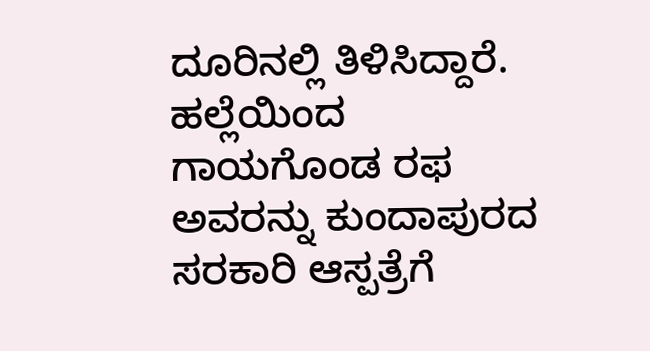ದೂರಿನಲ್ಲಿ ತಿಳಿಸಿದ್ದಾರೆ.
ಹಲ್ಲೆಯಿಂದ ಗಾಯಗೊಂಡ ರಫ ಅವರನ್ನು ಕುಂದಾಪುರದ ಸರಕಾರಿ ಆಸ್ಪತ್ರೆಗೆ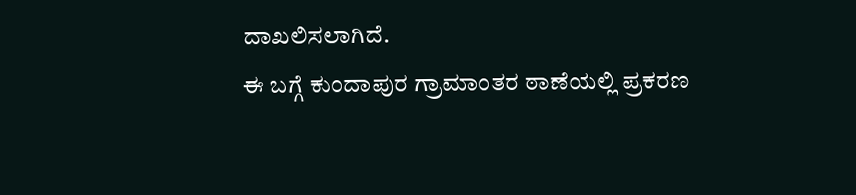ದಾಖಲಿಸಲಾಗಿದೆ.
ಈ ಬಗ್ಗೆ ಕುಂದಾಪುರ ಗ್ರಾಮಾಂತರ ಠಾಣೆಯಲ್ಲಿ ಪ್ರಕರಣ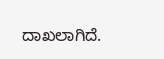ದಾಖಲಾಗಿದೆ.